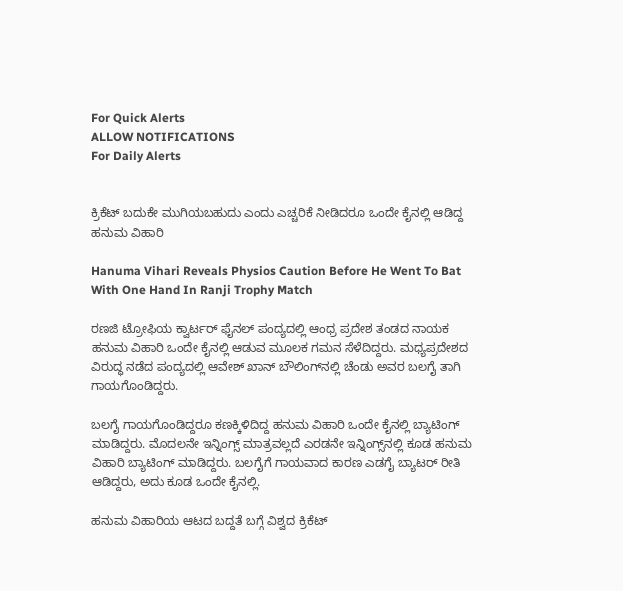For Quick Alerts
ALLOW NOTIFICATIONS
For Daily Alerts


ಕ್ರಿಕೆಟ್ ಬದುಕೇ ಮುಗಿಯಬಹುದು ಎಂದು ಎಚ್ಚರಿಕೆ ನೀಡಿದರೂ ಒಂದೇ ಕೈನಲ್ಲಿ ಆಡಿದ್ದ ಹನುಮ ವಿಹಾರಿ

Hanuma Vihari Reveals Physios Caution Before He Went To Bat With One Hand In Ranji Trophy Match

ರಣಜಿ ಟ್ರೋಫಿಯ ಕ್ವಾರ್ಟರ್ ಫೈನಲ್ ಪಂದ್ಯದಲ್ಲಿ ಆಂಧ್ರ ಪ್ರದೇಶ ತಂಡದ ನಾಯಕ ಹನುಮ ವಿಹಾರಿ ಒಂದೇ ಕೈನಲ್ಲಿ ಆಡುವ ಮೂಲಕ ಗಮನ ಸೆಳೆದಿದ್ದರು. ಮಧ್ಯಪ್ರದೇಶದ ವಿರುದ್ಧ ನಡೆದ ಪಂದ್ಯದಲ್ಲಿ ಆವೇಶ್ ಖಾನ್ ಬೌಲಿಂಗ್‌ನಲ್ಲಿ ಚೆಂಡು ಅವರ ಬಲಗೈ ತಾಗಿ ಗಾಯಗೊಂಡಿದ್ದರು.

ಬಲಗೈ ಗಾಯಗೊಂಡಿದ್ದರೂ ಕಣಕ್ಕಿಳಿದಿದ್ದ ಹನುಮ ವಿಹಾರಿ ಒಂದೇ ಕೈನಲ್ಲಿ ಬ್ಯಾಟಿಂಗ್ ಮಾಡಿದ್ದರು. ಮೊದಲನೇ ಇನ್ನಿಂಗ್ಸ್‌ ಮಾತ್ರವಲ್ಲದೆ ಎರಡನೇ ಇನ್ನಿಂಗ್ಸ್‌ನಲ್ಲಿ ಕೂಡ ಹನುಮ ವಿಹಾರಿ ಬ್ಯಾಟಿಂಗ್ ಮಾಡಿದ್ದರು. ಬಲಗೈಗೆ ಗಾಯವಾದ ಕಾರಣ ಎಡಗೈ ಬ್ಯಾಟರ್ ರೀತಿ ಆಡಿದ್ದರು, ಅದು ಕೂಡ ಒಂದೇ ಕೈನಲ್ಲಿ.

ಹನುಮ ವಿಹಾರಿಯ ಆಟದ ಬದ್ದತೆ ಬಗ್ಗೆ ವಿಶ್ವದ ಕ್ರಿಕೆಟ್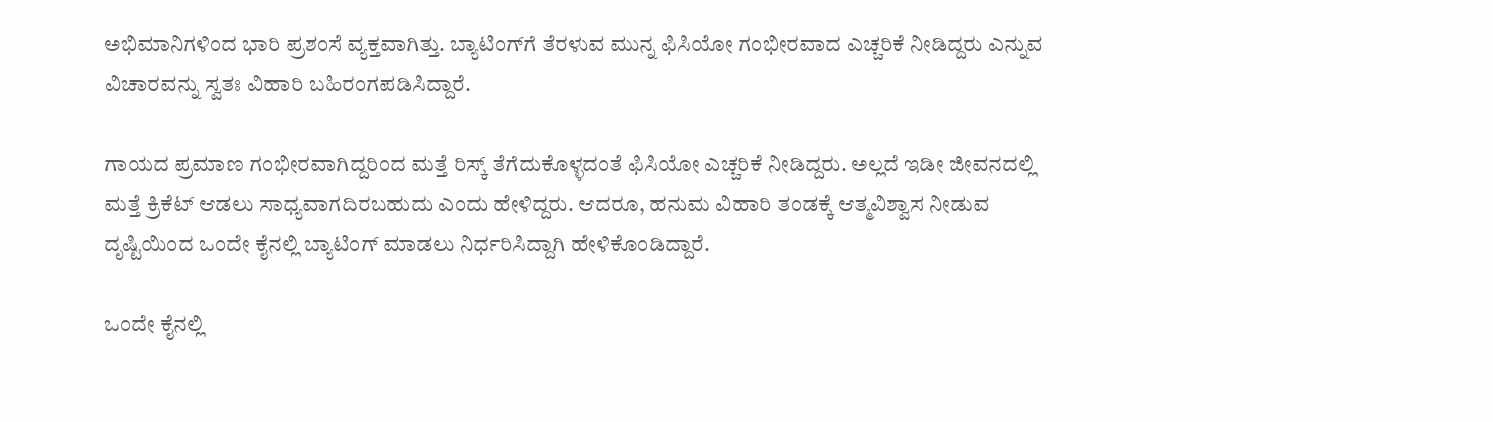ಅಭಿಮಾನಿಗಳಿಂದ ಭಾರಿ ಪ್ರಶಂಸೆ ವ್ಯಕ್ತವಾಗಿತ್ತು. ಬ್ಯಾಟಿಂಗ್‌ಗೆ ತೆರಳುವ ಮುನ್ನ ಫಿಸಿಯೋ ಗಂಭೀರವಾದ ಎಚ್ಚರಿಕೆ ನೀಡಿದ್ದರು ಎನ್ನುವ ವಿಚಾರವನ್ನು ಸ್ವತಃ ವಿಹಾರಿ ಬಹಿರಂಗಪಡಿಸಿದ್ದಾರೆ.

ಗಾಯದ ಪ್ರಮಾಣ ಗಂಭೀರವಾಗಿದ್ದರಿಂದ ಮತ್ತೆ ರಿಸ್ಕ್ ತೆಗೆದುಕೊಳ್ಳದಂತೆ ಫಿಸಿಯೋ ಎಚ್ಚರಿಕೆ ನೀಡಿದ್ದರು. ಅಲ್ಲದೆ ಇಡೀ ಜೀವನದಲ್ಲಿ ಮತ್ತೆ ಕ್ರಿಕೆಟ್ ಆಡಲು ಸಾಧ್ಯವಾಗದಿರಬಹುದು ಎಂದು ಹೇಳಿದ್ದರು. ಆದರೂ, ಹನುಮ ವಿಹಾರಿ ತಂಡಕ್ಕೆ ಆತ್ಮವಿಶ್ವಾಸ ನೀಡುವ ದೃಷ್ಟಿಯಿಂದ ಒಂದೇ ಕೈನಲ್ಲಿ ಬ್ಯಾಟಿಂಗ್ ಮಾಡಲು ನಿರ್ಧರಿಸಿದ್ದಾಗಿ ಹೇಳಿಕೊಂಡಿದ್ದಾರೆ.

ಒಂದೇ ಕೈನಲ್ಲಿ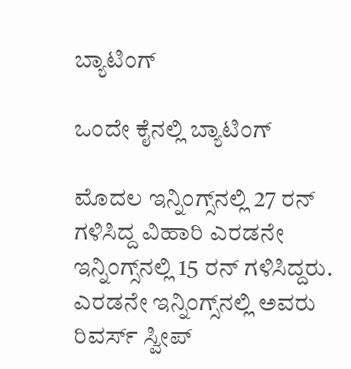ಬ್ಯಾಟಿಂಗ್

ಒಂದೇ ಕೈನಲ್ಲಿ ಬ್ಯಾಟಿಂಗ್

ಮೊದಲ ಇನ್ನಿಂಗ್ಸ್‌ನಲ್ಲಿ 27 ರನ್ ಗಳಿಸಿದ್ದ ವಿಹಾರಿ ಎರಡನೇ ಇನ್ನಿಂಗ್ಸ್‌ನಲ್ಲಿ 15 ರನ್ ಗಳಿಸಿದ್ದರು. ಎರಡನೇ ಇನ್ನಿಂಗ್ಸ್‌ನಲ್ಲಿ ಅವರು ರಿವರ್ಸ್ ಸ್ವೀಪ್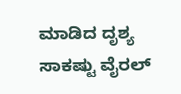ಮಾಡಿದ ದೃಶ್ಯ ಸಾಕಷ್ಟು ವೈರಲ್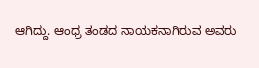ಆಗಿದ್ದು. ಆಂಧ್ರ ತಂಡದ ನಾಯಕನಾಗಿರುವ ಅವರು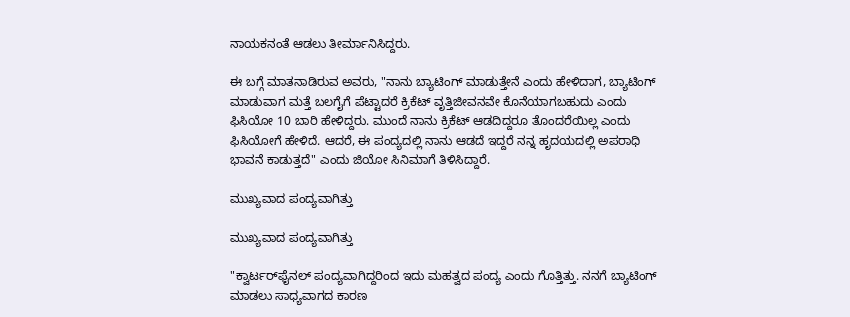ನಾಯಕನಂತೆ ಆಡಲು ತೀರ್ಮಾನಿಸಿದ್ದರು.

ಈ ಬಗ್ಗೆ ಮಾತನಾಡಿರುವ ಅವರು, "ನಾನು ಬ್ಯಾಟಿಂಗ್ ಮಾಡುತ್ತೇನೆ ಎಂದು ಹೇಳಿದಾಗ, ಬ್ಯಾಟಿಂಗ್ ಮಾಡುವಾಗ ಮತ್ತೆ ಬಲಗೈಗೆ ಪೆಟ್ಟಾದರೆ ಕ್ರಿಕೆಟ್‌ ವೃತ್ತಿಜೀವನವೇ ಕೊನೆಯಾಗಬಹುದು ಎಂದು ಫಿಸಿಯೋ 10 ಬಾರಿ ಹೇಳಿದ್ದರು. ಮುಂದೆ ನಾನು ಕ್ರಿಕೆಟ್ ಆಡದಿದ್ದರೂ ತೊಂದರೆಯಿಲ್ಲ ಎಂದು ಫಿಸಿಯೋಗೆ ಹೇಳಿದೆ. ಆದರೆ, ಈ ಪಂದ್ಯದಲ್ಲಿ ನಾನು ಆಡದೆ ಇದ್ದರೆ ನನ್ನ ಹೃದಯದಲ್ಲಿ ಅಪರಾಧಿ ಭಾವನೆ ಕಾಡುತ್ತದೆ" ಎಂದು ಜಿಯೋ ಸಿನಿಮಾಗೆ ತಿಳಿಸಿದ್ದಾರೆ.

ಮುಖ್ಯವಾದ ಪಂದ್ಯವಾಗಿತ್ತು

ಮುಖ್ಯವಾದ ಪಂದ್ಯವಾಗಿತ್ತು

"ಕ್ವಾರ್ಟರ್‌ಫೈನಲ್ ಪಂದ್ಯವಾಗಿದ್ದರಿಂದ ಇದು ಮಹತ್ವದ ಪಂದ್ಯ ಎಂದು ಗೊತ್ತಿತ್ತು. ನನಗೆ ಬ್ಯಾಟಿಂಗ್ ಮಾಡಲು ಸಾಧ್ಯವಾಗದ ಕಾರಣ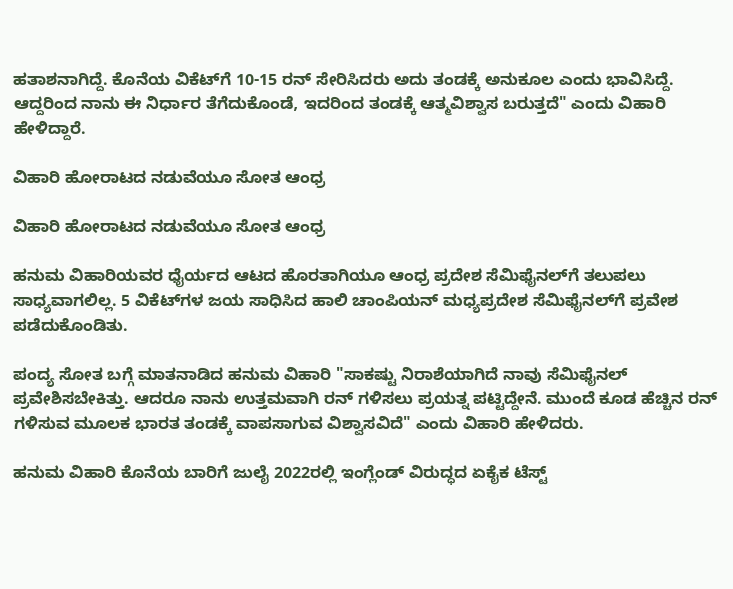ಹತಾಶನಾಗಿದ್ದೆ. ಕೊನೆಯ ವಿಕೆಟ್‌ಗೆ 10-15 ರನ್ ಸೇರಿಸಿದರು ಅದು ತಂಡಕ್ಕೆ ಅನುಕೂಲ ಎಂದು ಭಾವಿಸಿದ್ದೆ. ಆದ್ದರಿಂದ ನಾನು ಈ ನಿರ್ಧಾರ ತೆಗೆದುಕೊಂಡೆ, ಇದರಿಂದ ತಂಡಕ್ಕೆ ಆತ್ಮವಿಶ್ವಾಸ ಬರುತ್ತದೆ" ಎಂದು ವಿಹಾರಿ ಹೇಳಿದ್ದಾರೆ.

ವಿಹಾರಿ ಹೋರಾಟದ ನಡುವೆಯೂ ಸೋತ ಆಂಧ್ರ

ವಿಹಾರಿ ಹೋರಾಟದ ನಡುವೆಯೂ ಸೋತ ಆಂಧ್ರ

ಹನುಮ ವಿಹಾರಿಯವರ ಧೈರ್ಯದ ಆಟದ ಹೊರತಾಗಿಯೂ ಆಂಧ್ರ ಪ್ರದೇಶ ಸೆಮಿಫೈನಲ್‌ಗೆ ತಲುಪಲು ಸಾಧ್ಯವಾಗಲಿಲ್ಲ. 5 ವಿಕೆಟ್‌ಗಳ ಜಯ ಸಾಧಿಸಿದ ಹಾಲಿ ಚಾಂಪಿಯನ್ ಮಧ್ಯಪ್ರದೇಶ ಸೆಮಿಫೈನಲ್‌ಗೆ ಪ್ರವೇಶ ಪಡೆದುಕೊಂಡಿತು.

ಪಂದ್ಯ ಸೋತ ಬಗ್ಗೆ ಮಾತನಾಡಿದ ಹನುಮ ವಿಹಾರಿ "ಸಾಕಷ್ಟು ನಿರಾಶೆಯಾಗಿದೆ ನಾವು ಸೆಮಿಫೈನಲ್‌ ಪ್ರವೇಶಿಸಬೇಕಿತ್ತು. ಆದರೂ ನಾನು ಉತ್ತಮವಾಗಿ ರನ್ ಗಳಿಸಲು ಪ್ರಯತ್ನ ಪಟ್ಟಿದ್ದೇನೆ. ಮುಂದೆ ಕೂಡ ಹೆಚ್ಚಿನ ರನ್ ಗಳಿಸುವ ಮೂಲಕ ಭಾರತ ತಂಡಕ್ಕೆ ವಾಪಸಾಗುವ ವಿಶ್ವಾಸವಿದೆ" ಎಂದು ವಿಹಾರಿ ಹೇಳಿದರು.

ಹನುಮ ವಿಹಾರಿ ಕೊನೆಯ ಬಾರಿಗೆ ಜುಲೈ 2022ರಲ್ಲಿ ಇಂಗ್ಲೆಂಡ್ ವಿರುದ್ಧದ ಏಕೈಕ ಟೆಸ್ಟ್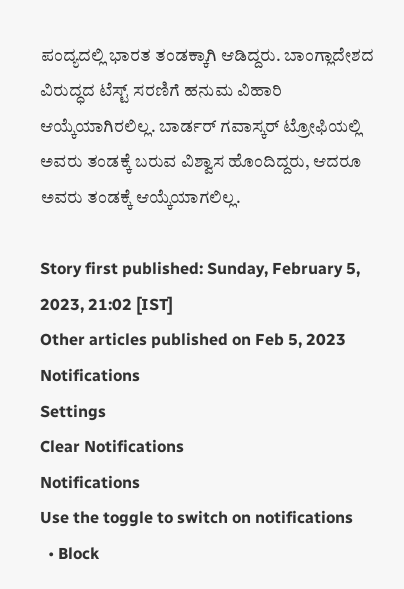ಪಂದ್ಯದಲ್ಲಿ ಭಾರತ ತಂಡಕ್ಕಾಗಿ ಆಡಿದ್ದರು. ಬಾಂಗ್ಲಾದೇಶದ ವಿರುದ್ಧದ ಟೆಸ್ಟ್ ಸರಣಿಗೆ ಹನುಮ ವಿಹಾರಿ ಆಯ್ಕೆಯಾಗಿರಲಿಲ್ಲ. ಬಾರ್ಡರ್ ಗವಾಸ್ಕರ್ ಟ್ರೋಫಿಯಲ್ಲಿ ಅವರು ತಂಡಕ್ಕೆ ಬರುವ ವಿಶ್ವಾಸ ಹೊಂದಿದ್ದರು, ಆದರೂ ಅವರು ತಂಡಕ್ಕೆ ಆಯ್ಕೆಯಾಗಲಿಲ್ಲ.

Story first published: Sunday, February 5, 2023, 21:02 [IST]
Other articles published on Feb 5, 2023
Notifications
Settings
Clear Notifications
Notifications
Use the toggle to switch on notifications
  • Block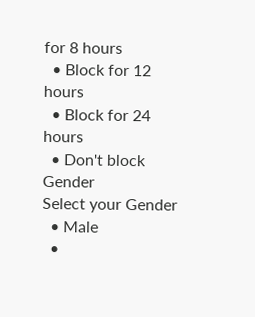for 8 hours
  • Block for 12 hours
  • Block for 24 hours
  • Don't block
Gender
Select your Gender
  • Male
  •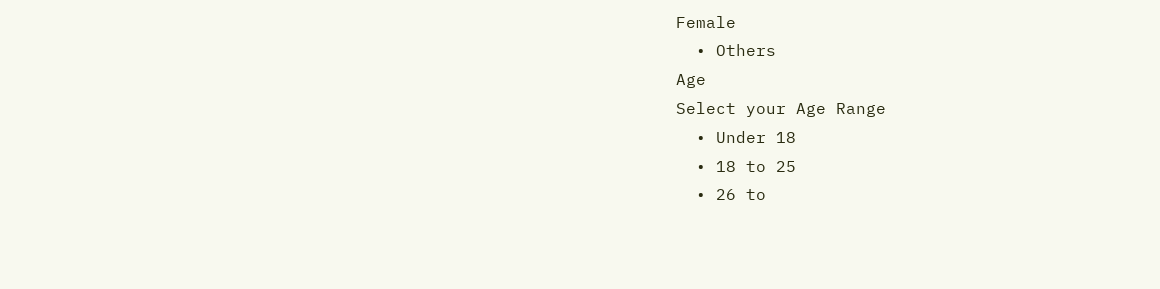Female
  • Others
Age
Select your Age Range
  • Under 18
  • 18 to 25
  • 26 to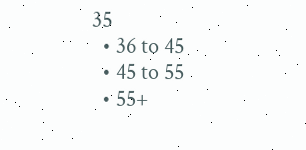35
  • 36 to 45
  • 45 to 55
  • 55+